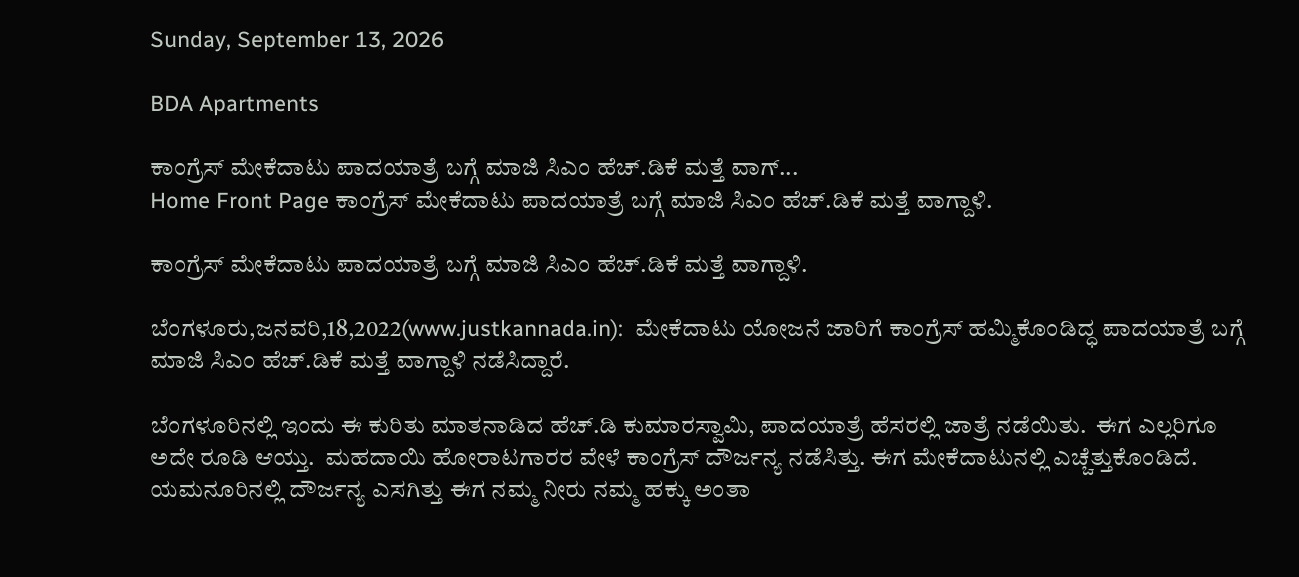Sunday, September 13, 2026

BDA Apartments

ಕಾಂಗ್ರೆಸ್ ಮೇಕೆದಾಟು ಪಾದಯಾತ್ರೆ ಬಗ್ಗೆ ಮಾಜಿ ಸಿಎಂ ಹೆಚ್.ಡಿಕೆ ಮತ್ತೆ ವಾಗ್...
Home Front Page ಕಾಂಗ್ರೆಸ್ ಮೇಕೆದಾಟು ಪಾದಯಾತ್ರೆ ಬಗ್ಗೆ ಮಾಜಿ ಸಿಎಂ ಹೆಚ್.ಡಿಕೆ ಮತ್ತೆ ವಾಗ್ದಾಳಿ.

ಕಾಂಗ್ರೆಸ್ ಮೇಕೆದಾಟು ಪಾದಯಾತ್ರೆ ಬಗ್ಗೆ ಮಾಜಿ ಸಿಎಂ ಹೆಚ್.ಡಿಕೆ ಮತ್ತೆ ವಾಗ್ದಾಳಿ.

ಬೆಂಗಳೂರು,ಜನವರಿ,18,2022(www.justkannada.in):  ಮೇಕೆದಾಟು ಯೋಜನೆ ಜಾರಿಗೆ ಕಾಂಗ್ರೆಸ್ ಹಮ್ಮಿಕೊಂಡಿದ್ಧ ಪಾದಯಾತ್ರೆ ಬಗ್ಗೆ ಮಾಜಿ ಸಿಎಂ ಹೆಚ್.ಡಿಕೆ ಮತ್ತೆ ವಾಗ್ದಾಳಿ ನಡೆಸಿದ್ದಾರೆ.

ಬೆಂಗಳೂರಿನಲ್ಲಿ ಇಂದು ಈ ಕುರಿತು ಮಾತನಾಡಿದ ಹೆಚ್.ಡಿ ಕುಮಾರಸ್ವಾಮಿ, ಪಾದಯಾತ್ರೆ ಹೆಸರಲ್ಲಿ ಜಾತ್ರೆ ನಡೆಯಿತು.  ಈಗ ಎಲ್ಲರಿಗೂ ಅದೇ ರೂಡಿ ಆಯ್ತು.  ಮಹದಾಯಿ ಹೋರಾಟಗಾರರ ವೇಳೆ ಕಾಂಗ್ರೆಸ್ ದೌರ್ಜನ್ಯ ನಡೆಸಿತ್ತು. ಈಗ ಮೇಕೆದಾಟುನಲ್ಲಿ ಎಚ್ಚೆತ್ತುಕೊಂಡಿದೆ. ಯಮನೂರಿನಲ್ಲಿ ದೌರ್ಜನ್ಯ ಎಸಗಿತ್ತು ಈಗ ನಮ್ಮ ನೀರು ನಮ್ಮ ಹಕ್ಕು ಅಂತಾ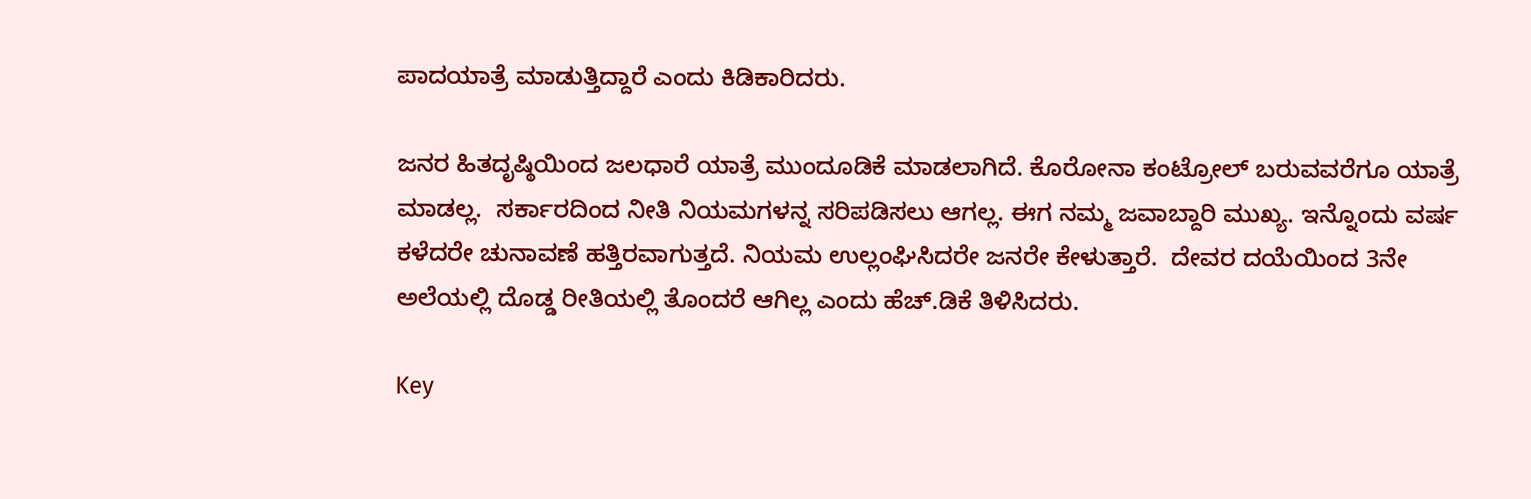ಪಾದಯಾತ್ರೆ ಮಾಡುತ್ತಿದ್ದಾರೆ ಎಂದು ಕಿಡಿಕಾರಿದರು.

ಜನರ ಹಿತದೃಷ್ಠಿಯಿಂದ ಜಲಧಾರೆ ಯಾತ್ರೆ ಮುಂದೂಡಿಕೆ ಮಾಡಲಾಗಿದೆ. ಕೊರೋನಾ ಕಂಟ್ರೋಲ್ ಬರುವವರೆಗೂ ಯಾತ್ರೆ ಮಾಡಲ್ಲ.  ಸರ್ಕಾರದಿಂದ ನೀತಿ ನಿಯಮಗಳನ್ನ ಸರಿಪಡಿಸಲು ಆಗಲ್ಲ. ಈಗ ನಮ್ಮ ಜವಾಬ್ದಾರಿ ಮುಖ್ಯ. ಇನ್ನೊಂದು ವರ್ಷ ಕಳೆದರೇ ಚುನಾವಣೆ ಹತ್ತಿರವಾಗುತ್ತದೆ. ನಿಯಮ ಉಲ್ಲಂಘಿಸಿದರೇ ಜನರೇ ಕೇಳುತ್ತಾರೆ.  ದೇವರ ದಯೆಯಿಂದ 3ನೇ ಅಲೆಯಲ್ಲಿ ದೊಡ್ಡ ರೀತಿಯಲ್ಲಿ ತೊಂದರೆ ಆಗಿಲ್ಲ ಎಂದು ಹೆಚ್.ಡಿಕೆ ತಿಳಿಸಿದರು.

Key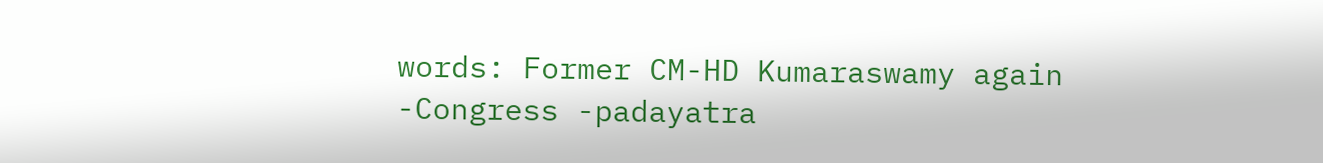words: Former CM-HD Kumaraswamy again -Congress -padayatra